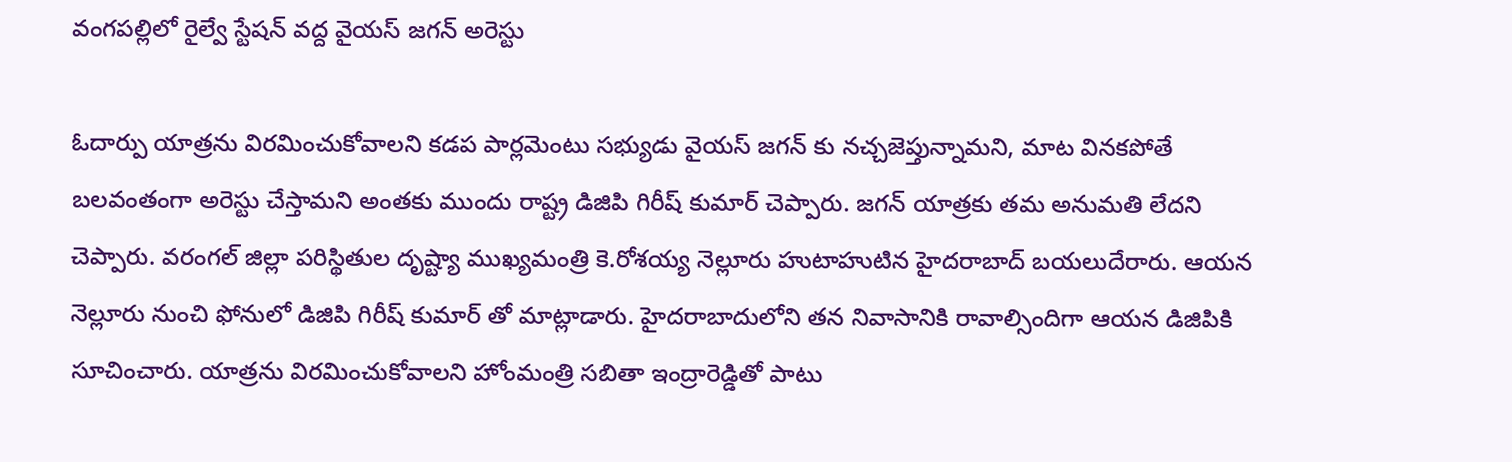వంగపల్లిలో రైల్వే స్టేషన్ వద్ద వైయస్ జగన్ అరెస్టు

ఓదార్పు యాత్రను విరమించుకోవాలని కడప పార్లమెంటు సభ్యుడు వైయస్ జగన్ కు నచ్చజెప్తున్నామని, మాట వినకపోతే బలవంతంగా అరెస్టు చేస్తామని అంతకు ముందు రాష్ట్ర డిజిపి గిరీష్ కుమార్ చెప్పారు. జగన్ యాత్రకు తమ అనుమతి లేదని చెప్పారు. వరంగల్ జిల్లా పరిస్థితుల దృష్ట్యా ముఖ్యమంత్రి కె.రోశయ్య నెల్లూరు హుటాహుటిన హైదరాబాద్ బయలుదేరారు. ఆయన నెల్లూరు నుంచి ఫోనులో డిజిపి గిరీష్ కుమార్ తో మాట్లాడారు. హైదరాబాదులోని తన నివాసానికి రావాల్సిందిగా ఆయన డిజిపికి సూచించారు. యాత్రను విరమించుకోవాలని హోంమంత్రి సబితా ఇంద్రారెడ్డితో పాటు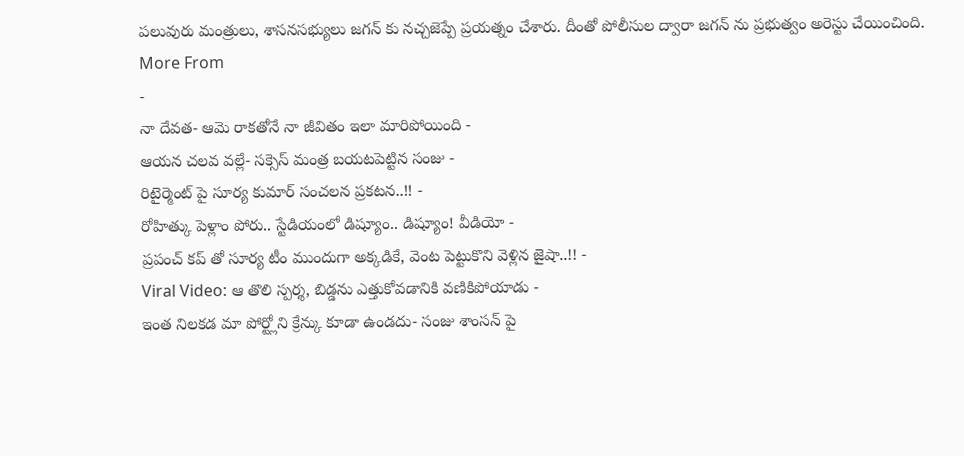పలువురు మంత్రులు, శాసనసభ్యులు జగన్ కు నచ్చజెప్పే ప్రయత్నం చేశారు. దీంతో పోలీసుల ద్వారా జగన్ ను ప్రభుత్వం అరెస్టు చేయించింది.
More From
-
నా దేవత- ఆమె రాకతోనే నా జీవితం ఇలా మారిపోయింది -
ఆయన చలవ వల్లే- సక్సెస్ మంత్ర బయటపెట్టిన సంజు -
రిటైర్మెంట్ పై సూర్య కుమార్ సంచలన ప్రకటన..!! -
రోహిత్కు పెళ్లాం పోరు.. స్టేడియంలో డిష్యూం.. డిష్యూం! వీడియో -
ప్రపంచ్ కప్ తో సూర్య టీం ముందుగా అక్కడికే, వెంట పెట్టుకొని వెళ్లిన జైషా..!! -
Viral Video: ఆ తొలి స్పర్శ, బిడ్డను ఎత్తుకోవడానికి వణికిపోయాడు -
ఇంత నిలకడ మా పోర్ట్లోని క్రేన్కు కూడా ఉండదు- సంజు శాంసన్ పై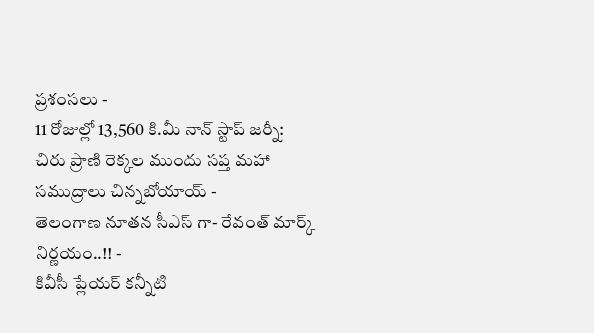ప్రశంసలు -
11 రోజుల్లో 13,560 కి.మీ నాన్ స్టాప్ జర్నీ: చిరు ప్రాణి రెక్కల ముందు సప్త మహా సముద్రాలు చిన్నబోయాయ్ -
తెలంగాణ నూతన సీఎస్ గా- రేవంత్ మార్క్ నిర్ణయం..!! -
కివీసీ ప్లేయర్ కన్నీటి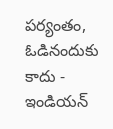పర్యంతం, ఓడినందుకు కాదు - ఇండియన్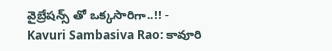వైబ్రేషన్స్ తో ఒక్కసారిగా..!! -
Kavuri Sambasiva Rao: కావూరి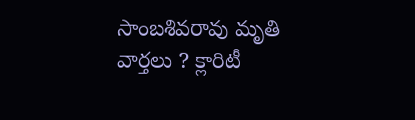సాంబశివరావు మృతి వార్తలు ? క్లారిటీ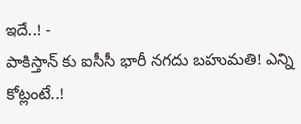ఇదే..! -
పాకిస్తాన్ కు ఐసీసీ భారీ నగదు బహుమతి! ఎన్ని కోట్లంటే..!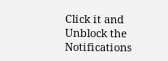Click it and Unblock the Notifications